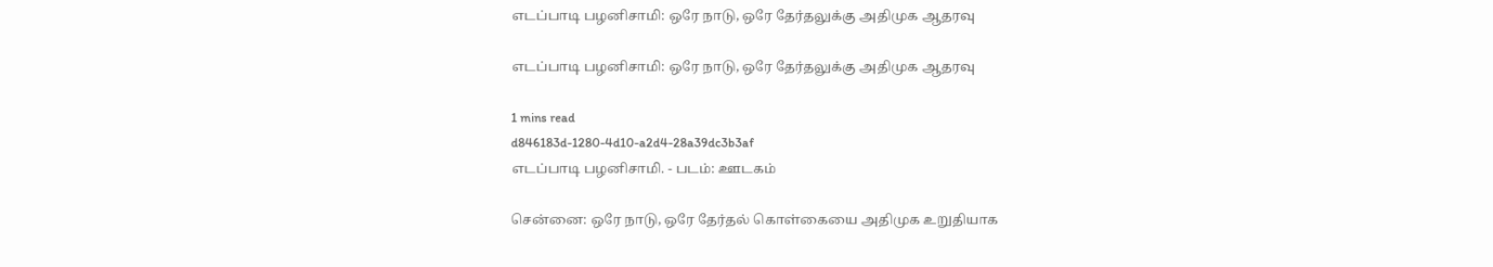எடப்பாடி பழனிசாமி: ஒரே நாடு, ஒரே தேர்தலுக்கு அதிமுக ஆதரவு

எடப்பாடி பழனிசாமி: ஒரே நாடு, ஒரே தேர்தலுக்கு அதிமுக ஆதரவு

1 mins read
d846183d-1280-4d10-a2d4-28a39dc3b3af
எடப்பாடி பழனிசாமி. - படம்: ஊடகம்

சென்னை: ஒரே நாடு, ஒரே தேர்தல் கொள்கையை அதிமுக உறுதியாக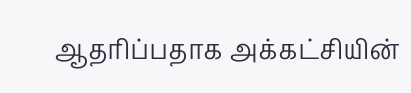ஆதரிப்பதாக அக்கட்சியின்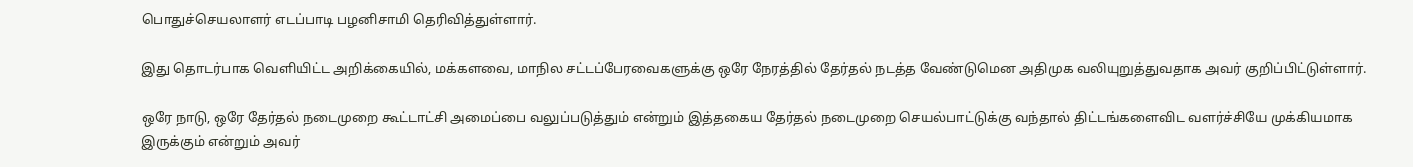பொதுச்செயலாளர் எடப்பாடி பழனிசாமி தெரிவித்துள்ளார்.

இது தொடர்பாக வெளியிட்ட அறிக்கையில், மக்களவை, மாநில சட்டப்பேரவைகளுக்கு ஒரே நேரத்தில் தேர்தல் நடத்த வேண்டுமென அதிமுக வலியுறுத்துவதாக அவர் குறிப்பிட்டுள்ளார்.

ஒரே நாடு, ஒரே தேர்தல் நடைமுறை கூட்டாட்சி அமைப்பை வலுப்படுத்தும் என்றும் இத்தகைய தேர்தல் நடைமுறை செயல்பாட்டுக்கு வந்தால் திட்டங்களைவிட வளர்ச்சியே முக்கியமாக இருக்கும் என்றும் அவர்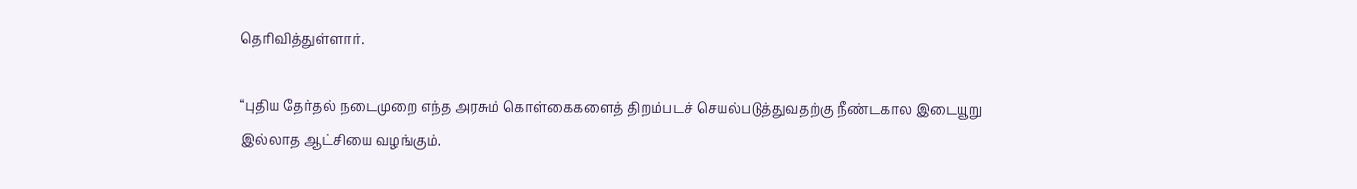தெரிவித்துள்ளார்.

“புதிய தேர்தல் நடைமுறை எந்த அரசும் கொள்கைகளைத் திறம்படச் செயல்படுத்துவதற்கு நீண்டகால இடையூறு இல்லாத ஆட்சியை வழங்கும்.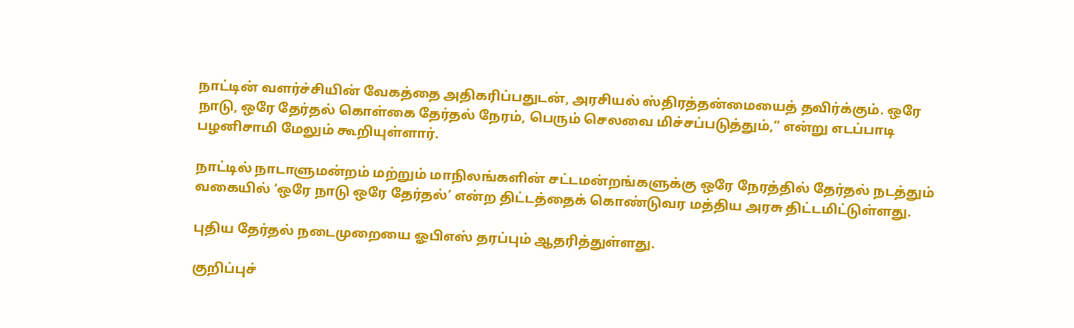நாட்டின் வளர்ச்சியின் வேகத்தை அதிகரிப்பதுடன், அரசியல் ஸ்திரத்தன்மையைத் தவிர்க்கும். ஒரே நாடு, ஒரே தேர்தல் கொள்கை தேர்தல் நேரம், பெரும் செலவை மிச்சப்படுத்தும்,” என்று எடப்பாடி பழனிசாமி மேலும் கூறியுள்ளார்.

நாட்டில் நாடாளுமன்றம் மற்றும் மாநிலங்களின் சட்டமன்றங்களுக்கு ஒரே நேரத்தில் தேர்தல் நடத்தும் வகையில் ‘ஒரே நாடு ஒரே தேர்தல்’ என்ற திட்டத்தைக் கொண்டுவர மத்திய அரசு திட்டமிட்டுள்ளது.

புதிய தேர்தல் நடைமுறையை ஓபிஎஸ் தரப்பும் ஆதரித்துள்ளது.

குறிப்புச்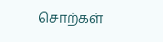சொற்கள்